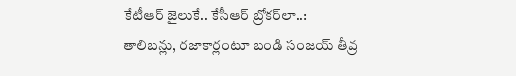కేటీఆర్ జైలుకే.. కేసీఆర్ బ్రోకర్‌లా..: తాలిబన్లు, రజాకార్లంటూ బండి సంజయ్ తీవ్ర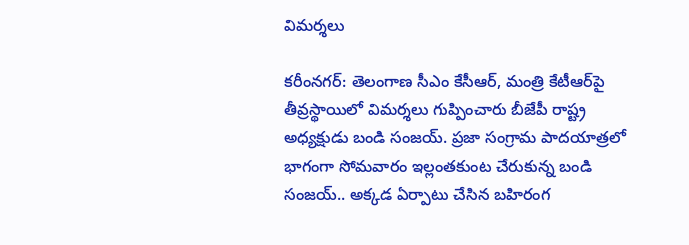విమర్శలు

కరీంనగర్: తెలంగాణ సీఎం కేసీఆర్, మంత్రి కేటీఆర్‌పై తీవ్రస్థాయిలో విమర్శలు గుప్పించారు బీజేపీ రాష్ట్ర అధ్యక్షుడు బండి సంజయ్. ప్రజా సంగ్రామ పాదయాత్రలో భాగంగా సోమవారం ఇల్లంతకుంట చేరుకున్న బండి సంజయ్.. అక్కడ ఏర్పాటు చేసిన బహిరంగ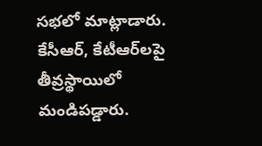సభలో మాట్లాడారు. కేసీఆర్, కేటీఆర్‌లపై తీవ్రస్థాయిలో మండిపడ్డారు.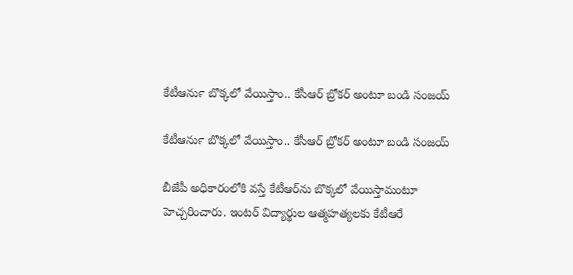కేటీఆర్‍ను బొక్కలో వేయిస్తాం.. కేసీఆర్ బ్రోకర్ అంటూ బండి సంజయ్

కేటీఆర్‍ను బొక్కలో వేయిస్తాం.. కేసీఆర్ బ్రోకర్ అంటూ బండి సంజయ్

బీజేపీ అధికారంలోకి వస్తే కేటీఆర్‌ను బొక్కలో వేయిస్తామంటూ హెచ్చరించారు. ఇంటర్ విద్యార్థుల ఆత్మహత్యలకు కేటీఆరే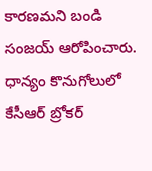కారణమని బండి సంజయ్ ఆరోపించారు. ధాన్యం కొనుగోలులో కేసీఆర్ బ్రోకర్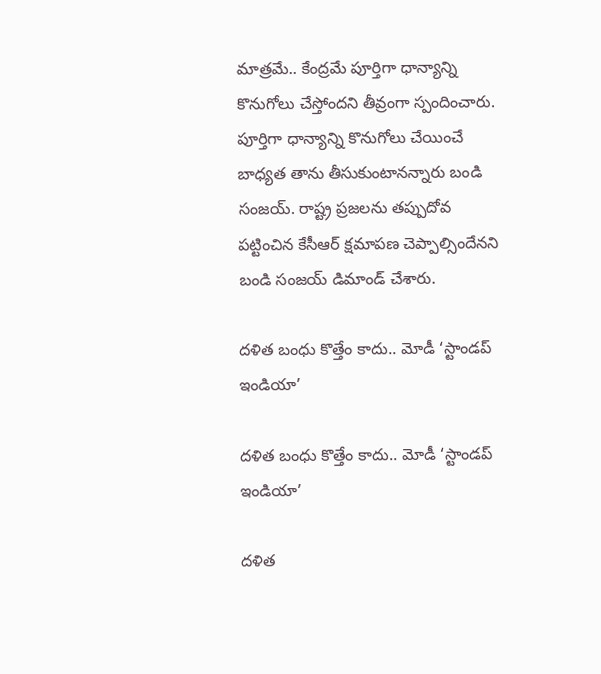మాత్రమే.. కేంద్రమే పూర్తిగా ధాన్యాన్ని కొనుగోలు చేస్తోందని తీవ్రంగా స్పందించారు. పూర్తిగా ధాన్యాన్ని కొనుగోలు చేయించే బాధ్యత తాను తీసుకుంటానన్నారు బండి సంజయ్. రాష్ట్ర ప్రజలను తప్పుదోవ పట్టించిన కేసీఆర్ క్షమాపణ చెప్పాల్సిందేనని బండి సంజయ్ డిమాండ్ చేశారు.

దళిత బంధు కొత్తేం కాదు.. మోడీ ‘స్టాండప్ ఇండియా’

దళిత బంధు కొత్తేం కాదు.. మోడీ ‘స్టాండప్ ఇండియా’

దళిత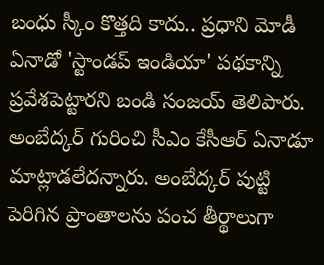బంధు స్కీం కొత్తది కాదు.. ప్రధాని మోడీ ఏనాడో 'స్టాండప్ ఇండియా' పథకాన్ని ప్రవేశపెట్టారని బండి సంజయ్ తెలిపారు. అంబేద్కర్ గురించి సీఎం కేసీఆర్ ఏనాడూ మాట్లాడలేదన్నారు. అంబేద్కర్ పుట్టి పెరిగిన ప్రాంతాలను పంచ తీర్థాలుగా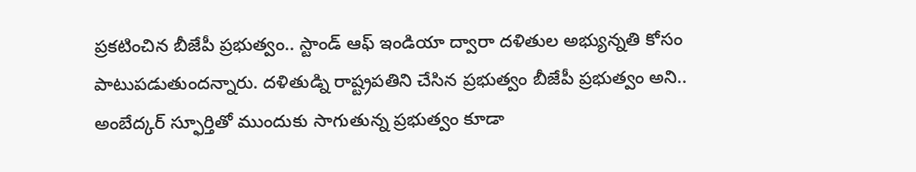ప్రకటించిన బీజేపీ ప్రభుత్వం.. స్టాండ్ ఆఫ్ ఇండియా ద్వారా దళితుల అభ్యున్నతి కోసం పాటుపడుతుందన్నారు. దళితుడ్ని రాష్ట్రపతిని చేసిన ప్రభుత్వం బీజేపీ ప్రభుత్వం అని.. అంబేద్కర్ స్ఫూర్తితో ముందుకు సాగుతున్న ప్రభుత్వం కూడా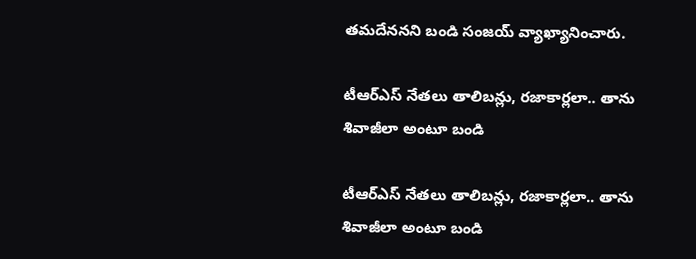తమదేననని బండి సంజయ్‌ వ్యాఖ్యానించారు.

టీఆర్ఎస్ నేతలు తాలిబన్లు, రజాకార్లలా.. తాను శివాజీలా అంటూ బండి

టీఆర్ఎస్ నేతలు తాలిబన్లు, రజాకార్లలా.. తాను శివాజీలా అంటూ బండి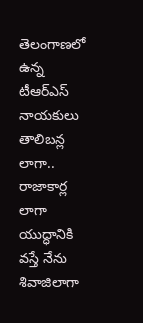తెలంగాణలో ఉన్న టీఆర్ఎస్ నాయకులు తాలిబన్ల లాగా.. రాజాకార్ల లాగా యుద్ధానికి వస్తే నేను శివాజిలాగా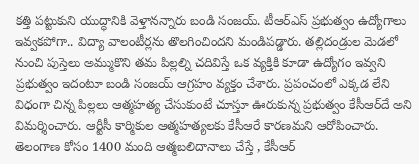కత్తి పట్టుకుని యుద్ధానికి వెళ్తానన్నారు బండి సంజయ్. టీఆర్ఎస్ ప్రభుత్వం ఉద్యోగాలు ఇవ్వకపోగా.. విద్యా వాలంటీర్లను తొలగించిందని మండిపడ్డారు. తల్లిదండ్రుల మెడలో నుంచి పుస్తెలు అమ్ముకొని తమ పిల్లల్ని చదివిస్తే ఒక వ్యక్తికి కూడా ఉద్యోగం ఇవ్వని ప్రభుత్వం ఇదంటూ బండి సంజయ్ ఆగ్రహం వ్యక్తం చేశారు. ప్రపంచంలో ఎక్కడ లేని విధంగా చిన్న పిల్లలు ఆత్మహత్య చేసుకుంటే చూస్తూ ఊరుకున్న ప్రభుత్వం కేసీఆర్‌దే అని విమర్శించారు. ఆర్టీసీ కార్మికుల ఆత్మహత్యలకు కేసీఆరే కారణమని ఆరోపించారు. తెలంగాణ కోసం 1400 మంది ఆత్మబలిదానాలు చేస్తే , కేసీఆర్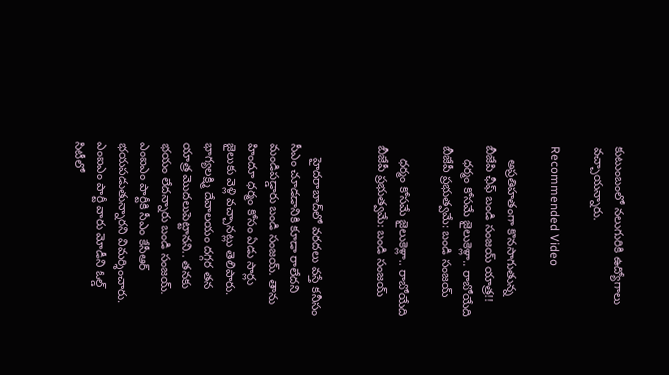కుటుంబంలో నలుగురికి ఉద్యోగాలు వచ్చాయన్నారు.

Recommended Video

    అప్రతిహతంగా కొనసాగుతున్న బీజేపి ఛీఫ్ బండి సంజయ్ యాత్ర!!
    ధర్మం కోసమే జైలుకెళ్లా.. రాబోయేది బీజేపీ ప్రభుత్వమే: బండి సంజయ్

    ధర్మం కోసమే జైలుకెళ్లా.. రాబోయేది బీజేపీ ప్రభుత్వమే: బండి సంజయ్


    హైదరాబాద్‌లో వరదలు వస్తే కనీసం సీఎం చూడడానికి కూడా రాలేదని మండిపడ్డారు బండి సంజయ్. తాను హిందూ ధర్మం కోసం ఏడు సార్లు జైలుకు వెళ్లి వచ్చానట్లు తెలిపారు. భాగ్యలక్ష్మి దేవాలయం దగ్గర తన యాత్ర మొదలుపెట్టానని.. తనకు భయం లేదన్నారు బండి సంజయ్. ఎంఐఎం పార్టీకి సీఎం కేసీఆర్ భయపడుతున్నారని విమర్శించారు. ఎంఐఎం పార్టీ వారు మోడీని ఓల్డ్ సిటీలో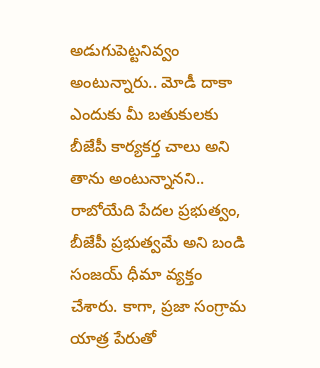అడుగుపెట్టనివ్వం అంటున్నారు.. మోడీ దాకా ఎందుకు మీ బతుకులకు బీజేపీ కార్యకర్త చాలు అని తాను అంటున్నానని.. రాబోయేది పేదల ప్రభుత్వం, బీజేపీ ప్రభుత్వమే అని బండి సంజయ్ ధీమా వ్యక్తం చేశారు. కాగా, ప్రజా సంగ్రామ యాత్ర పేరుతో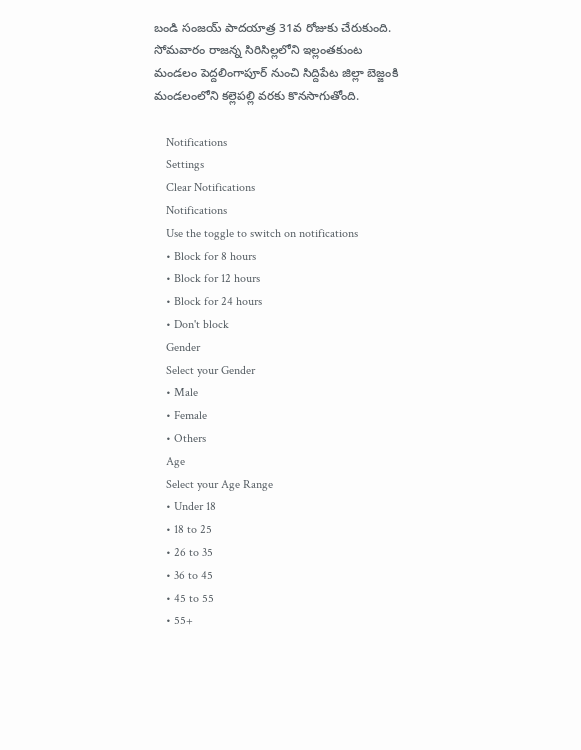బండి సంజయ్ పాదయాత్ర 31వ రోజుకు చేరుకుంది. సోమవారం రాజన్న సిరిసిల్లలోని ఇల్లంతకుంట మండలం పెద్దలింగాపూర్ నుంచి సిద్దిపేట జిల్లా బెజ్జంకి మండలంలోని కల్లెపల్లి వరకు కొనసాగుతోంది.

    Notifications
    Settings
    Clear Notifications
    Notifications
    Use the toggle to switch on notifications
    • Block for 8 hours
    • Block for 12 hours
    • Block for 24 hours
    • Don't block
    Gender
    Select your Gender
    • Male
    • Female
    • Others
    Age
    Select your Age Range
    • Under 18
    • 18 to 25
    • 26 to 35
    • 36 to 45
    • 45 to 55
    • 55+